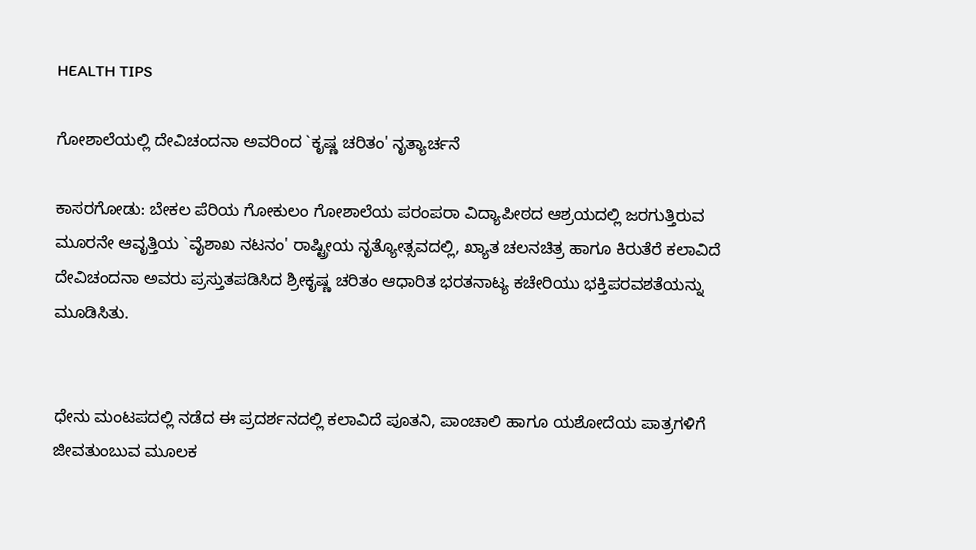HEALTH TIPS

ಗೋಶಾಲೆಯಲ್ಲಿ ದೇವಿಚಂದನಾ ಅವರಿಂದ `ಕೃಷ್ಣ ಚರಿತಂ' ನೃತ್ಯಾರ್ಚನೆ

ಕಾಸರಗೋಡು: ಬೇಕಲ ಪೆರಿಯ ಗೋಕುಲಂ ಗೋಶಾಲೆಯ ಪರಂಪರಾ ವಿದ್ಯಾಪೀಠದ ಆಶ್ರಯದಲ್ಲಿ ಜರಗುತ್ತಿರುವ ಮೂರನೇ ಆವೃತ್ತಿಯ `ವೈಶಾಖ ನಟನಂ' ರಾಷ್ಟ್ರೀಯ ನೃತ್ಯೋತ್ಸವದಲ್ಲಿ, ಖ್ಯಾತ ಚಲನಚಿತ್ರ ಹಾಗೂ ಕಿರುತೆರೆ ಕಲಾವಿದೆ ದೇವಿಚಂದನಾ ಅವರು ಪ್ರಸ್ತುತಪಡಿಸಿದ ಶ್ರೀಕೃಷ್ಣ ಚರಿತಂ ಆಧಾರಿತ ಭರತನಾಟ್ಯ ಕಚೇರಿಯು ಭಕ್ತಿಪರವಶತೆಯನ್ನು ಮೂಡಿಸಿತು.


ಧೇನು ಮಂಟಪದಲ್ಲಿ ನಡೆದ ಈ ಪ್ರದರ್ಶನದಲ್ಲಿ ಕಲಾವಿದೆ ಪೂತನಿ, ಪಾಂಚಾಲಿ ಹಾಗೂ ಯಶೋದೆಯ ಪಾತ್ರಗಳಿಗೆ ಜೀವತುಂಬುವ ಮೂಲಕ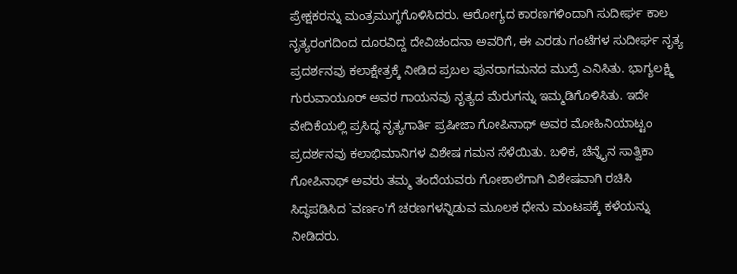ಪ್ರೇಕ್ಷಕರನ್ನು ಮಂತ್ರಮುಗ್ಧಗೊಳಿಸಿದರು. ಆರೋಗ್ಯದ ಕಾರಣಗಳಿಂದಾಗಿ ಸುದೀರ್ಘ ಕಾಲ ನೃತ್ಯರಂಗದಿಂದ ದೂರವಿದ್ದ ದೇವಿಚಂದನಾ ಅವರಿಗೆ, ಈ ಎರಡು ಗಂಟೆಗಳ ಸುದೀರ್ಘ ನೃತ್ಯ ಪ್ರದರ್ಶನವು ಕಲಾಕ್ಷೇತ್ರಕ್ಕೆ ನೀಡಿದ ಪ್ರಬಲ ಪುನರಾಗಮನದ ಮುದ್ರೆ ಎನಿಸಿತು. ಭಾಗ್ಯಲಕ್ಷ್ಮಿ ಗುರುವಾಯೂರ್ ಅವರ ಗಾಯನವು ನೃತ್ಯದ ಮೆರುಗನ್ನು ಇಮ್ಮಡಿಗೊಳಿಸಿತು. ಇದೇ ವೇದಿಕೆಯಲ್ಲಿ ಪ್ರಸಿದ್ಧ ನೃತ್ಯಗಾರ್ತಿ ಪ್ರಷೀಜಾ ಗೋಪಿನಾಥ್ ಅವರ ಮೋಹಿನಿಯಾಟ್ಟಂ ಪ್ರದರ್ಶನವು ಕಲಾಭಿಮಾನಿಗಳ ವಿಶೇಷ ಗಮನ ಸೆಳೆಯಿತು. ಬಳಿಕ, ಚೆನ್ನೈನ ಸಾತ್ವಿಕಾ ಗೋಪಿನಾಥ್ ಅವರು ತಮ್ಮ ತಂದೆಯವರು ಗೋಶಾಲೆಗಾಗಿ ವಿಶೇಷವಾಗಿ ರಚಿಸಿ ಸಿದ್ಧಪಡಿಸಿದ `ವರ್ಣಂ'ಗೆ ಚರಣಗಳನ್ನಿಡುವ ಮೂಲಕ ಧೇನು ಮಂಟಪಕ್ಕೆ ಕಳೆಯನ್ನು ನೀಡಿದರು.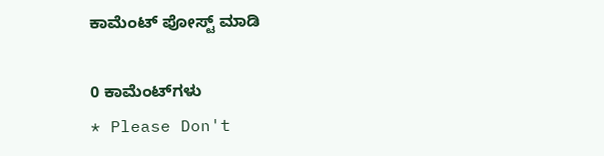ಕಾಮೆಂಟ್‌‌ ಪೋಸ್ಟ್‌ ಮಾಡಿ

0 ಕಾಮೆಂಟ್‌ಗಳು
* Please Don't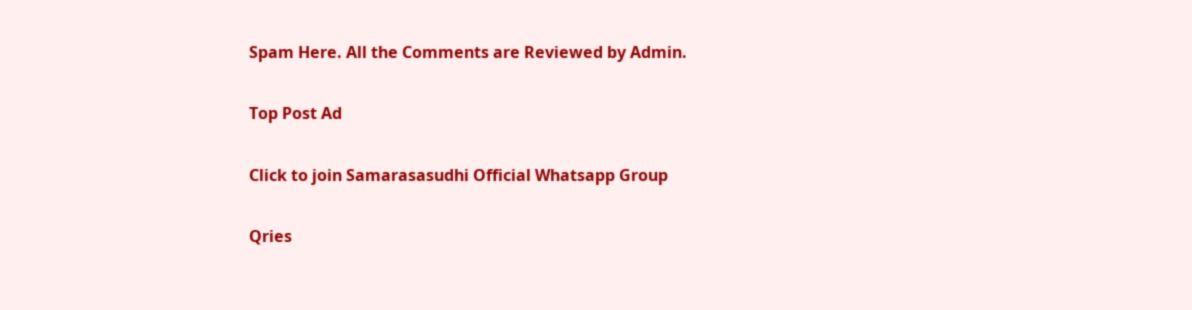Spam Here. All the Comments are Reviewed by Admin.

Top Post Ad

Click to join Samarasasudhi Official Whatsapp Group

Qries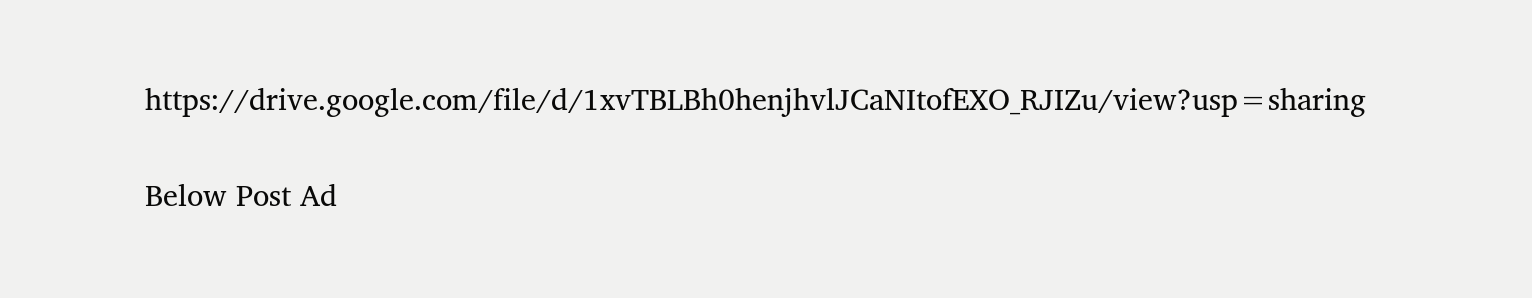https://drive.google.com/file/d/1xvTBLBh0henjhvlJCaNItofEXO_RJIZu/view?usp=sharing

Below Post Ad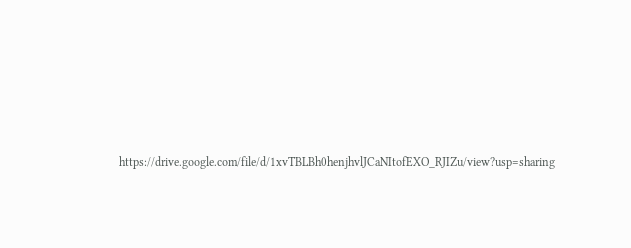https://drive.google.com/file/d/1xvTBLBh0henjhvlJCaNItofEXO_RJIZu/view?usp=sharing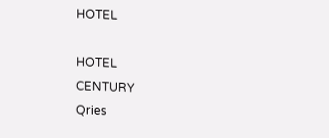HOTEL

HOTEL
CENTURY
Qries